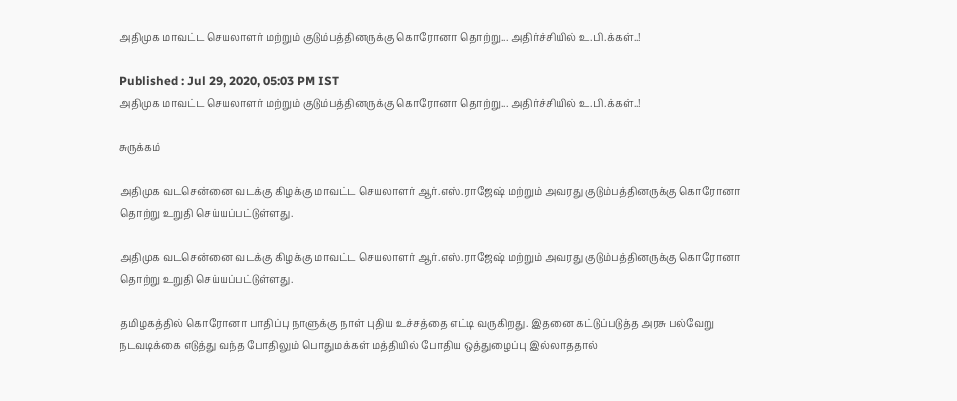அதிமுக மாவட்ட செயலாளர் மற்றும் குடும்பத்தினருக்கு கொரோனா தொற்று... அதிர்ச்சியில் உ.பி.க்கள்..!

Published : Jul 29, 2020, 05:03 PM IST
அதிமுக மாவட்ட செயலாளர் மற்றும் குடும்பத்தினருக்கு கொரோனா தொற்று... அதிர்ச்சியில் உ.பி.க்கள்..!

சுருக்கம்

அதிமுக வடசென்னை வடக்கு கிழக்கு மாவட்ட செயலாளர் ஆர்.எஸ்.ராஜேஷ் மற்றும் அவரது குடும்பத்தினருக்கு கொரோனா தொற்று உறுதி செய்யப்பட்டுள்ளது.

அதிமுக வடசென்னை வடக்கு கிழக்கு மாவட்ட செயலாளர் ஆர்.எஸ்.ராஜேஷ் மற்றும் அவரது குடும்பத்தினருக்கு கொரோனா தொற்று உறுதி செய்யப்பட்டுள்ளது.

தமிழகத்தில் கொரோனா பாதிப்பு நாளுக்கு நாள் புதிய உச்சத்தை எட்டி வருகிறது. இதனை கட்டுப்படுத்த அரசு பல்வேறு நடவடிக்கை எடுத்து வந்த போதிலும் பொதுமக்கள் மத்தியில் போதிய ஒத்துழைப்பு இல்லாததால்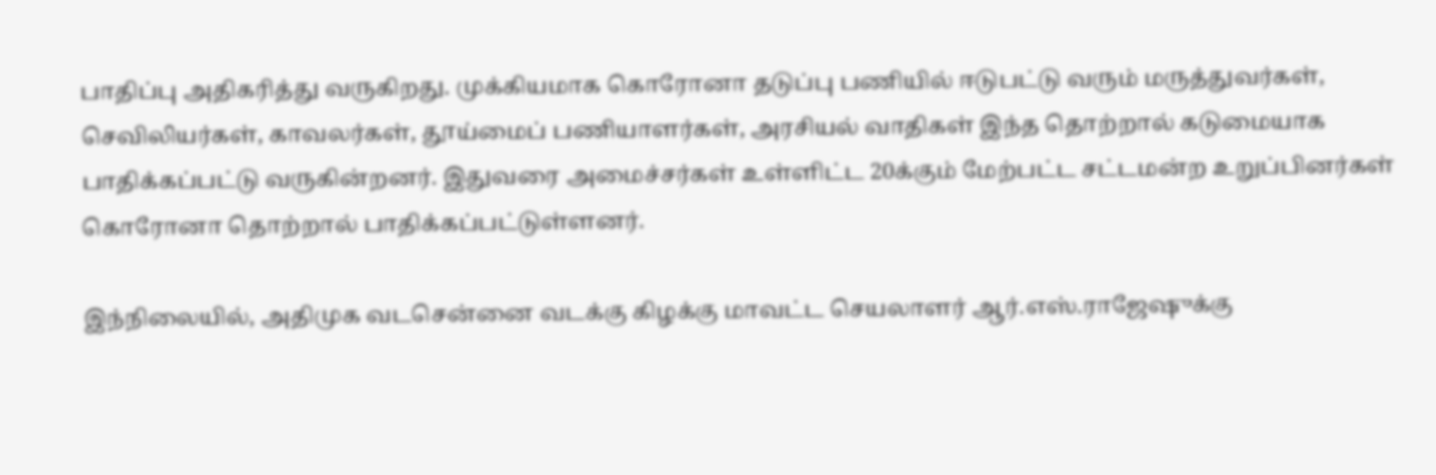பாதிப்பு அதிகரித்து வருகிறது. முக்கியமாக கொரோனா தடுப்பு பணியில் ஈடுபட்டு வரும் மருத்துவர்கள், செவிலியர்கள், காவலர்கள், தூய்மைப் பணியாளர்கள், அரசியல் வாதிகள் இந்த தொற்றால் கடுமையாக பாதிக்கப்பட்டு வருகின்றனர். இதுவரை அமைச்சர்கள் உள்ளிட்ட 20க்கும் மேற்பட்ட சட்டமன்ற உறுப்பினர்கள் கொரோனா தொற்றால் பாதிக்கப்பட்டுள்ளனர்.

இந்நிலையில், அதிமுக வடசென்னை வடக்கு கிழக்கு மாவட்ட செயலாளர் ஆர்.எஸ்.ராஜேஷுக்கு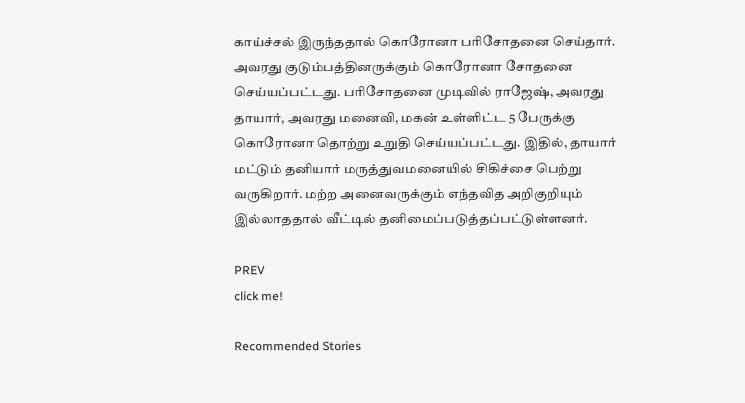காய்ச்சல் இருந்ததால் கொரோனா பரிசோதனை செய்தார். அவரது குடும்பத்தினருக்கும் கொரோனா சோதனை செய்யப்பட்டது. பரிசோதனை முடிவில் ராஜேஷ், அவரது தாயார், அவரது மனைவி, மகன் உள்ளிட்ட 5 பேருக்கு கொரோனா தொற்று உறுதி செய்யப்பட்டது. இதில், தாயார் மட்டும் தனியார் மருத்துவமனையில் சிகிச்சை பெற்று வருகிறார். மற்ற அனைவருக்கும் எந்தவித அறிகுறியும் இல்லாததால் வீட்டில் தனிமைப்படுத்தப்பட்டுள்ளனர்.

PREV
click me!

Recommended Stories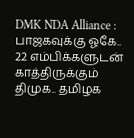DMK NDA Alliance : பாஜகவுக்கு ஓகே.. 22 எம்பிக்களுடன் காத்திருக்கும் திமுக.. தமிழக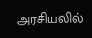அரசியலில்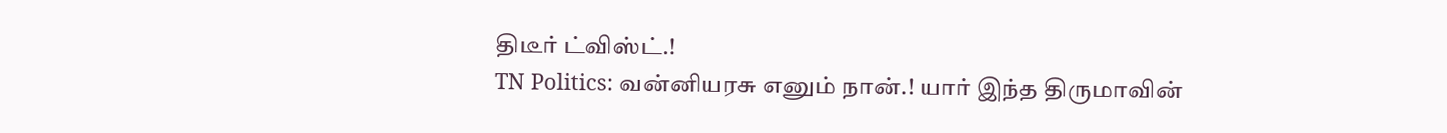திடீர் ட்விஸ்ட்.!
TN Politics: வன்னியரசு எனும் நான்.! யார் இந்த திருமாவின்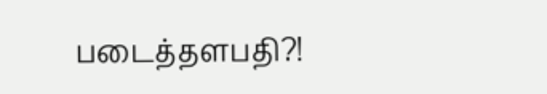படைத்தளபதி?!